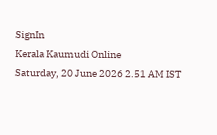SignIn
Kerala Kaumudi Online
Saturday, 20 June 2026 2.51 AM IST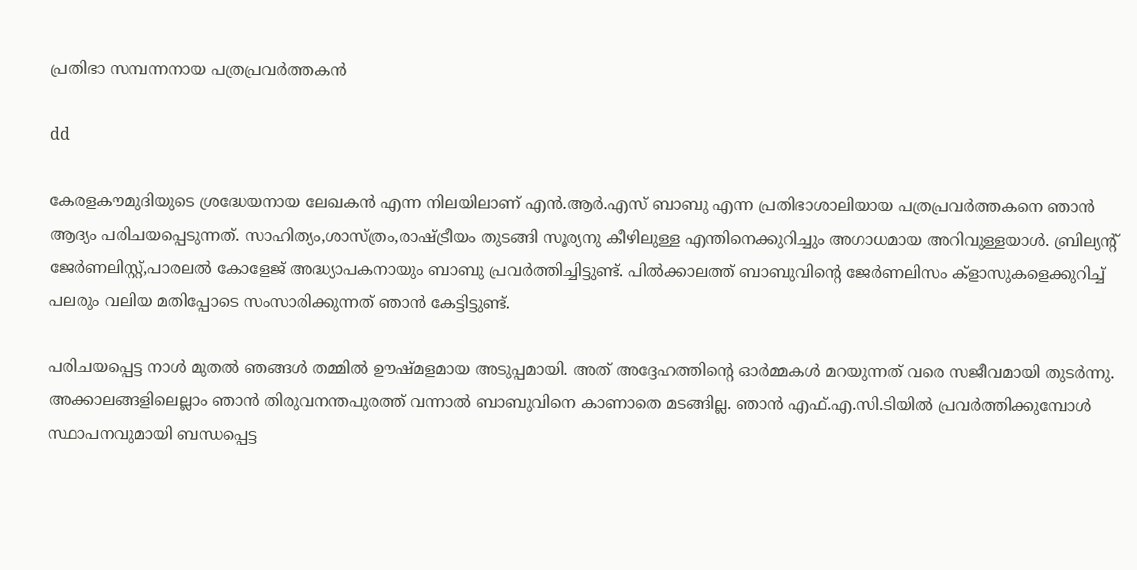പ്രതിഭാ സമ്പന്നനായ പത്രപ്രവർത്തകൻ

dd

കേരളകൗമുദിയുടെ ശ്രദ്ധേയനായ ലേഖകൻ എന്ന നിലയിലാണ് എൻ.ആർ.എസ് ബാബു എന്ന പ്രതിഭാശാലിയായ പത്രപ്രവർത്തകനെ ഞാൻ ആദ്യം പരിചയപ്പെടുന്നത്. സാഹിത്യം,ശാസ്ത്രം,രാഷ്ട്രീയം തുടങ്ങി സൂര്യനു കീഴിലുള്ള എന്തിനെക്കുറിച്ചും അഗാധമായ അറിവുള്ളയാൾ. ബ്രില്യന്റ് ജേർണലിസ്റ്റ്,പാരലൽ കോളേജ് അദ്ധ്യാപകനായും ബാബു പ്രവർത്തിച്ചിട്ടുണ്ട്. പിൽക്കാലത്ത് ബാബുവിന്റെ ജേർണലിസം ക്ളാസുകളെക്കുറിച്ച് പലരും വലിയ മതിപ്പോടെ സംസാരിക്കുന്നത് ഞാൻ കേട്ടിട്ടുണ്ട്.

പരിചയപ്പെട്ട നാൾ മുതൽ ഞങ്ങൾ തമ്മിൽ ഊഷ്മളമായ അടുപ്പമായി. അത് അദ്ദേഹത്തിന്റെ ഓർമ്മകൾ മറയുന്നത് വരെ സജീവമായി തുടർന്നു. അക്കാലങ്ങളിലെല്ലാം ഞാൻ തിരുവനന്തപുരത്ത് വന്നാൽ ബാബുവിനെ കാണാതെ മടങ്ങില്ല. ഞാൻ എഫ്.എ.സി.ടിയിൽ പ്രവർത്തിക്കുമ്പോൾ സ്ഥാപനവുമായി ബന്ധപ്പെട്ട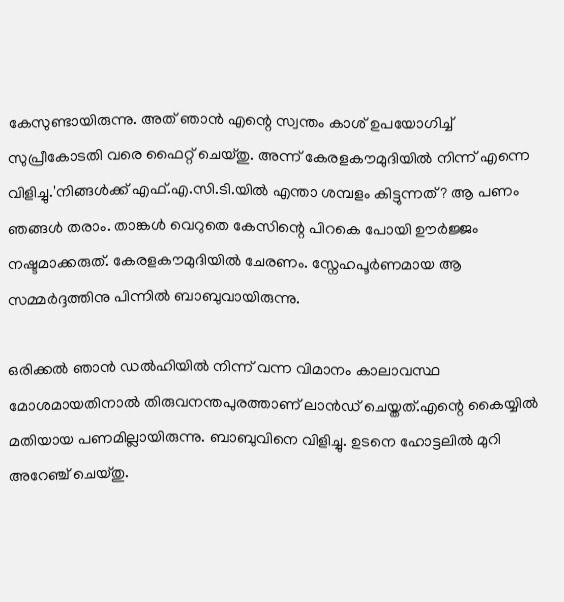കേസുണ്ടായിരുന്നു. അത് ഞാൻ എന്റെ സ്വന്തം കാശ് ഉപയോഗിച്ച് സുപ്രീകോടതി വരെ ഫൈറ്റ് ചെയ്തു. അന്ന് കേരളകൗമുദിയിൽ നിന്ന് എന്നെ വിളിച്ചു.'നിങ്ങൾക്ക് എഫ്.എ.സി.ടി.യിൽ എന്താ ശമ്പളം കിട്ടുന്നത്? ആ പണം ഞങ്ങൾ തരാം. താങ്കൾ വെറുതെ കേസിന്റെ പിറകെ പോയി ഊർജ്ജം നഷ്ടമാക്കരുത്. കേരളകൗമുദിയിൽ ചേരണം. സ്നേഹപൂർണമായ ആ സമ്മർദ്ദത്തിനു പിന്നിൽ ബാബുവായിരുന്നു.

ഒരിക്കൽ ഞാൻ ഡൽഹിയിൽ നിന്ന് വന്ന വിമാനം കാലാവസ്ഥ മോശമായതിനാൽ തിരുവനന്തപുരത്താണ് ലാൻഡ് ചെയ്തത്.എന്റെ കൈയ്യിൽ മതിയായ പണമില്ലായിരുന്നു. ബാബുവിനെ വിളിച്ചു. ഉടനെ ഹോട്ടലിൽ മുറി അറേഞ്ച് ചെയ്തു.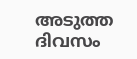അടുത്ത ദിവസം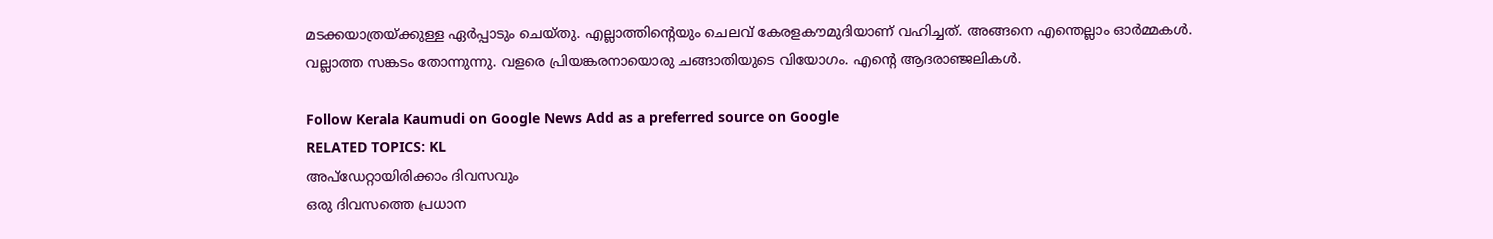മടക്കയാത്രയ്ക്കുള്ള ഏർപ്പാടും ചെയ്തു. എല്ലാത്തിന്റെയും ചെലവ് കേരളകൗമുദിയാണ് വഹിച്ചത്. അങ്ങനെ എന്തെല്ലാം ഓർമ്മകൾ. വല്ലാത്ത സങ്കടം തോന്നുന്നു. വളരെ പ്രിയങ്കരനായൊരു ചങ്ങാതിയുടെ വിയോഗം. എന്റെ ആദരാഞ്ജലികൾ.

Follow Kerala Kaumudi on Google News Add as a preferred source on Google
RELATED TOPICS: KL
അപ്ഡേറ്റായിരിക്കാം ദിവസവും
ഒരു ദിവസത്തെ പ്രധാന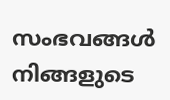സംഭവങ്ങൾ നിങ്ങളുടെ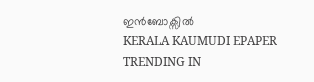ഇൻബോക്സിൽ
KERALA KAUMUDI EPAPER
TRENDING IN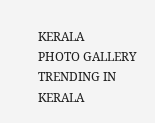KERALA
PHOTO GALLERY
TRENDING IN KERALA